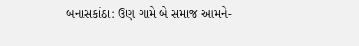બનાસકાંઠા: ઉણ ગામે બે સમાજ આમને-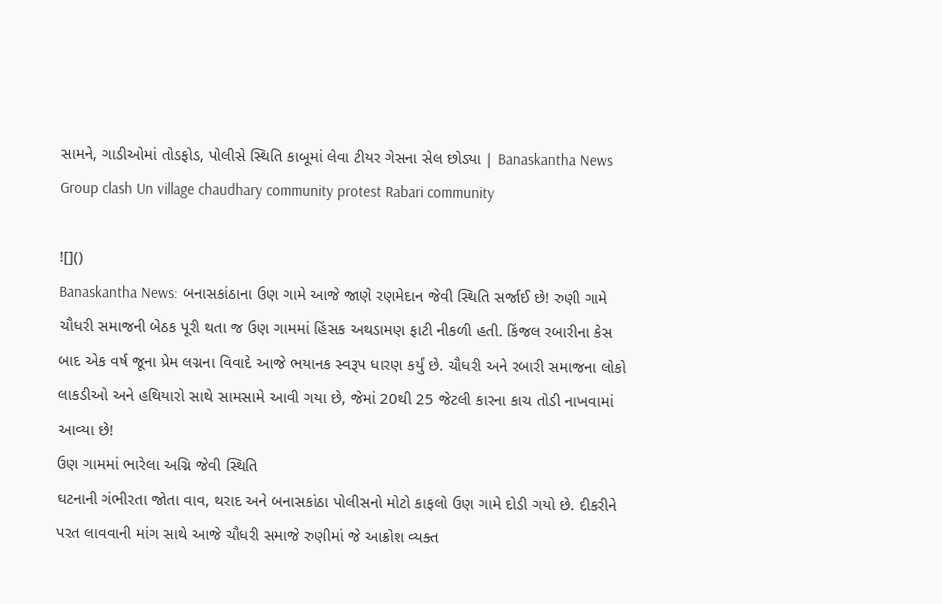સામને, ગાડીઓમાં તોડફોડ, પોલીસે સ્થિતિ કાબૂમાં લેવા ટીયર ગેસના સેલ છોડ્યા | Banaskantha News Group clash Un village chaudhary community protest Rabari community

![]()
Banaskantha News: બનાસકાંઠાના ઉણ ગામે આજે જાણે રણમેદાન જેવી સ્થિતિ સર્જાઈ છે! રુણી ગામે ચૌધરી સમાજની બેઠક પૂરી થતા જ ઉણ ગામમાં હિંસક અથડામણ ફાટી નીકળી હતી. કિંજલ રબારીના કેસ બાદ એક વર્ષ જૂના પ્રેમ લગ્નના વિવાદે આજે ભયાનક સ્વરૂપ ધારણ કર્યું છે. ચૌધરી અને રબારી સમાજના લોકો લાકડીઓ અને હથિયારો સાથે સામસામે આવી ગયા છે, જેમાં 20થી 25 જેટલી કારના કાચ તોડી નાખવામાં આવ્યા છે!
ઉણ ગામમાં ભારેલા અગ્નિ જેવી સ્થિતિ
ઘટનાની ગંભીરતા જોતા વાવ, થરાદ અને બનાસકાંઠા પોલીસનો મોટો કાફલો ઉણ ગામે દોડી ગયો છે. દીકરીને પરત લાવવાની માંગ સાથે આજે ચૌધરી સમાજે રુણીમાં જે આક્રોશ વ્યક્ત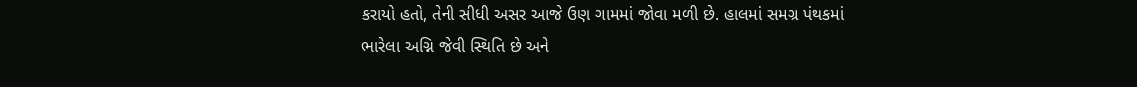કરાયો હતો, તેની સીધી અસર આજે ઉણ ગામમાં જોવા મળી છે. હાલમાં સમગ્ર પંથકમાં ભારેલા અગ્નિ જેવી સ્થિતિ છે અને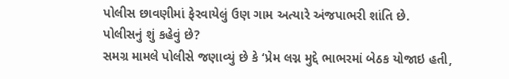પોલીસ છાવણીમાં ફેરવાયેલું ઉણ ગામ અત્યારે અંજપાભરી શાંતિ છે.
પોલીસનું શું કહેવું છે?
સમગ્ર મામલે પોલીસે જણાવ્યું છે કે ‘પ્રેમ લગ્ન મુદ્દે ભાભરમાં બેઠક યોજાઇ હતી,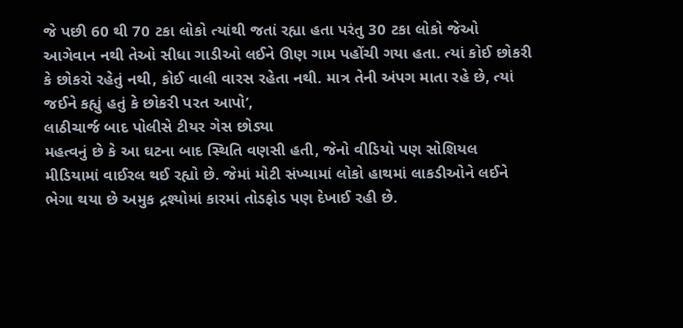જે પછી 60 થી 70 ટકા લોકો ત્યાંથી જતાં રહ્યા હતા પરંતુ 30 ટકા લોકો જેઓ આગેવાન નથી તેઓ સીધા ગાડીઓ લઈને ઊણ ગામ પહોંચી ગયા હતા. ત્યાં કોઈ છોકરી કે છોકરો રહેતું નથી, કોઈ વાલી વારસ રહેતા નથી. માત્ર તેની અંપગ માતા રહે છે, ત્યાં જઈને કહ્યું હતું કે છોકરી પરત આપો’,
લાઠીચાર્જ બાદ પોલીસે ટીયર ગેસ છોડ્યા
મહત્વનું છે કે આ ઘટના બાદ સ્થિતિ વણસી હતી, જેનો વીડિયો પણ સોશિયલ મીડિયામાં વાઈરલ થઈ રહ્યો છે. જેમાં મોટી સંખ્યામાં લોકો હાથમાં લાકડીઓને લઈને ભેગા થયા છે અમુક દ્રશ્યોમાં કારમાં તોડફોડ પણ દેખાઈ રહી છે.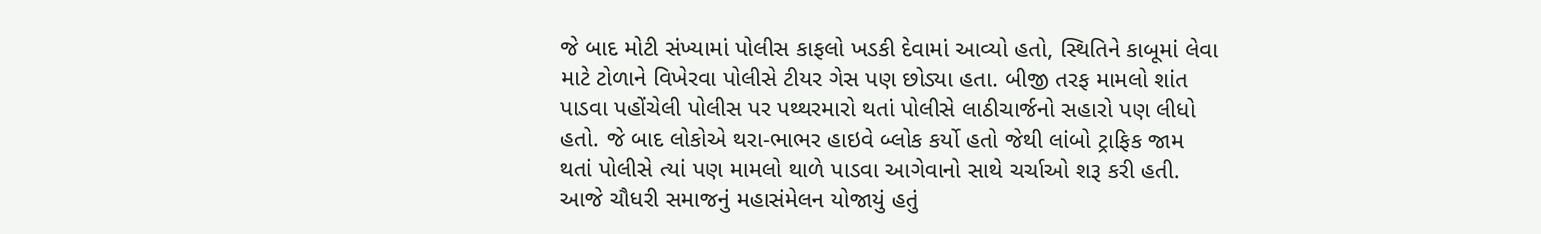જે બાદ મોટી સંખ્યામાં પોલીસ કાફલો ખડકી દેવામાં આવ્યો હતો, સ્થિતિને કાબૂમાં લેવા માટે ટોળાને વિખેરવા પોલીસે ટીયર ગેસ પણ છોડ્યા હતા. બીજી તરફ મામલો શાંત પાડવા પહોંચેલી પોલીસ પર પથ્થરમારો થતાં પોલીસે લાઠીચાર્જનો સહારો પણ લીધો હતો. જે બાદ લોકોએ થરા-ભાભર હાઇવે બ્લોક કર્યો હતો જેથી લાંબો ટ્રાફિક જામ થતાં પોલીસે ત્યાં પણ મામલો થાળે પાડવા આગેવાનો સાથે ચર્ચાઓ શરૂ કરી હતી.
આજે ચૌધરી સમાજનું મહાસંમેલન યોજાયું હતું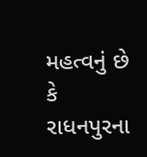મહત્વનું છે કે રાધનપુરના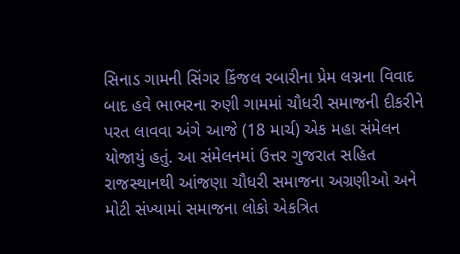સિનાડ ગામની સિંગર કિંજલ રબારીના પ્રેમ લગ્નના વિવાદ બાદ હવે ભાભરના રુણી ગામમાં ચૌધરી સમાજની દીકરીને પરત લાવવા અંગે આજે (18 માર્ચ) એક મહા સંમેલન યોજાયું હતું. આ સંમેલનમાં ઉત્તર ગુજરાત સહિત રાજસ્થાનથી આંજણા ચૌધરી સમાજના અગ્રણીઓ અને મોટી સંખ્યામાં સમાજના લોકો એકત્રિત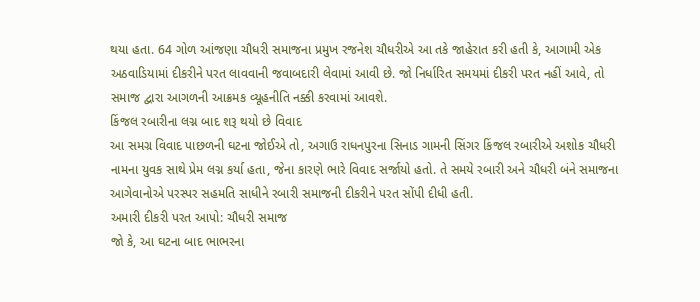થયા હતા. 64 ગોળ આંજણા ચૌધરી સમાજના પ્રમુખ રજનેશ ચૌધરીએ આ તકે જાહેરાત કરી હતી કે, આગામી એક અઠવાડિયામાં દીકરીને પરત લાવવાની જવાબદારી લેવામાં આવી છે. જો નિર્ધારિત સમયમાં દીકરી પરત નહીં આવે, તો સમાજ દ્વારા આગળની આક્રમક વ્યૂહનીતિ નક્કી કરવામાં આવશે.
કિંજલ રબારીના લગ્ન બાદ શરૂ થયો છે વિવાદ
આ સમગ્ર વિવાદ પાછળની ઘટના જોઈએ તો, અગાઉ રાધનપુરના સિનાડ ગામની સિંગર કિંજલ રબારીએ અશોક ચૌધરી નામના યુવક સાથે પ્રેમ લગ્ન કર્યા હતા, જેના કારણે ભારે વિવાદ સર્જાયો હતો. તે સમયે રબારી અને ચૌધરી બંને સમાજના આગેવાનોએ પરસ્પર સહમતિ સાધીને રબારી સમાજની દીકરીને પરત સોંપી દીધી હતી.
અમારી દીકરી પરત આપો: ચૌધરી સમાજ
જો કે, આ ઘટના બાદ ભાભરના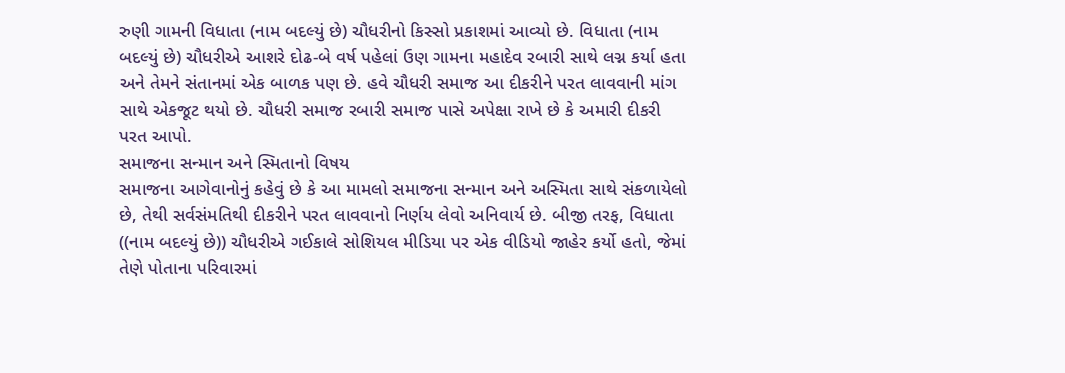રુણી ગામની વિધાતા (નામ બદલ્યું છે) ચૌધરીનો કિસ્સો પ્રકાશમાં આવ્યો છે. વિધાતા (નામ બદલ્યું છે) ચૌધરીએ આશરે દોઢ-બે વર્ષ પહેલાં ઉણ ગામના મહાદેવ રબારી સાથે લગ્ન કર્યા હતા અને તેમને સંતાનમાં એક બાળક પણ છે. હવે ચૌધરી સમાજ આ દીકરીને પરત લાવવાની માંગ સાથે એકજૂટ થયો છે. ચૌધરી સમાજ રબારી સમાજ પાસે અપેક્ષા રાખે છે કે અમારી દીકરી પરત આપો.
સમાજના સન્માન અને સ્મિતાનો વિષય
સમાજના આગેવાનોનું કહેવું છે કે આ મામલો સમાજના સન્માન અને અસ્મિતા સાથે સંકળાયેલો છે, તેથી સર્વસંમતિથી દીકરીને પરત લાવવાનો નિર્ણય લેવો અનિવાર્ય છે. બીજી તરફ, વિધાતા ((નામ બદલ્યું છે)) ચૌધરીએ ગઈકાલે સોશિયલ મીડિયા પર એક વીડિયો જાહેર કર્યો હતો, જેમાં તેણે પોતાના પરિવારમાં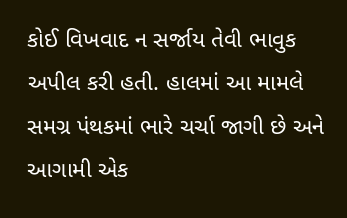કોઈ વિખવાદ ન સર્જાય તેવી ભાવુક અપીલ કરી હતી. હાલમાં આ મામલે સમગ્ર પંથકમાં ભારે ચર્ચા જાગી છે અને આગામી એક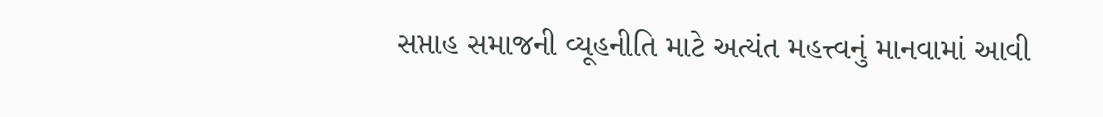સપ્તાહ સમાજની વ્યૂહનીતિ માટે અત્યંત મહત્ત્વનું માનવામાં આવી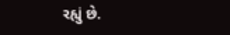રહ્યું છે.